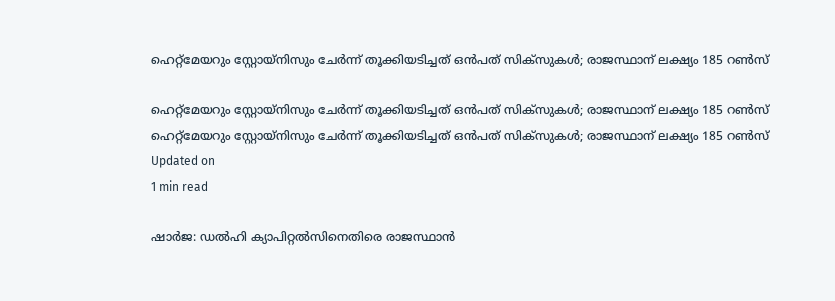ഹെറ്റ്‌മേയറും സ്റ്റോയ്‌നിസും ചേര്‍ന്ന് തൂക്കിയടിച്ചത് ഒന്‍പത് സിക്‌സുകള്‍; രാജസ്ഥാന് ലക്ഷ്യം 185 റണ്‍സ്

ഹെറ്റ്‌മേയറും സ്റ്റോയ്‌നിസും ചേര്‍ന്ന് തൂക്കിയടിച്ചത് ഒന്‍പത് സിക്‌സുകള്‍; രാജസ്ഥാന് ലക്ഷ്യം 185 റണ്‍സ്
ഹെറ്റ്‌മേയറും സ്റ്റോയ്‌നിസും ചേര്‍ന്ന് തൂക്കിയടിച്ചത് ഒന്‍പത് സിക്‌സുകള്‍; രാജസ്ഥാന് ലക്ഷ്യം 185 റണ്‍സ്
Updated on
1 min read

ഷാര്‍ജ: ഡല്‍ഹി ക്യാപിറ്റല്‍സിനെതിരെ രാജസ്ഥാന്‍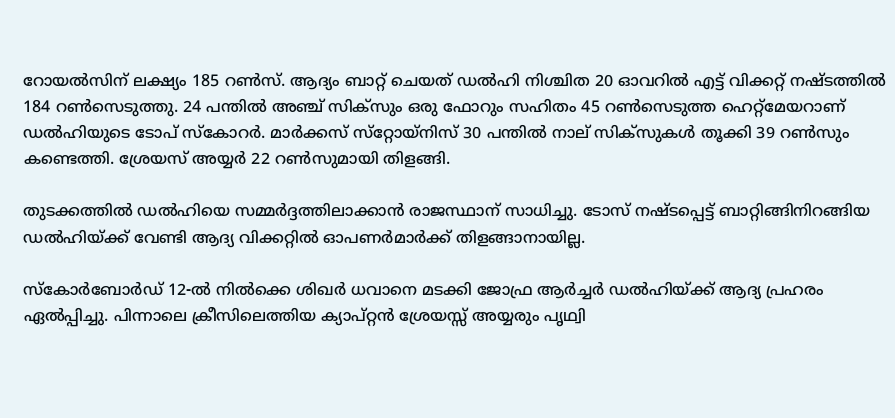റോയല്‍സിന് ലക്ഷ്യം 185 റണ്‍സ്. ആദ്യം ബാറ്റ് ചെയത് ഡല്‍ഹി നിശ്ചിത 20 ഓവറില്‍ എട്ട് വിക്കറ്റ് നഷ്ടത്തില്‍ 184 റണ്‍സെടുത്തു. 24 പന്തില്‍ അഞ്ച് സിക്‌സും ഒരു ഫോറും സഹിതം 45 റണ്‍സെടുത്ത ഹെറ്റ്‌മേയറാണ് ഡല്‍ഹിയുടെ ടോപ് സ്‌കോറര്‍. മാര്‍ക്കസ് സ്‌റ്റോയ്‌നിസ് 30 പന്തില്‍ നാല് സിക്‌സുകള്‍ തൂക്കി 39 റണ്‍സും കണ്ടെത്തി. ശ്രേയസ് അയ്യര്‍ 22 റണ്‍സുമായി തിളങ്ങി.

തുടക്കത്തില്‍ ഡല്‍ഹിയെ സമ്മര്‍ദ്ദത്തിലാക്കാന്‍ രാജസ്ഥാന് സാധിച്ചു. ടോസ് നഷ്ടപ്പെട്ട് ബാറ്റിങ്ങിനിറങ്ങിയ ഡല്‍ഹിയ്ക്ക് വേണ്ടി ആദ്യ വിക്കറ്റില്‍ ഓപണര്‍മാര്‍ക്ക് തിളങ്ങാനായില്ല.

സ്‌കോര്‍ബോര്‍ഡ് 12-ല്‍ നില്‍ക്കെ ശിഖര്‍ ധവാനെ മടക്കി ജോഫ്ര ആര്‍ച്ചര്‍ ഡല്‍ഹിയ്ക്ക് ആദ്യ പ്രഹരം ഏല്‍പ്പിച്ചു. പിന്നാലെ ക്രീസിലെത്തിയ ക്യാപ്റ്റന്‍ ശ്രേയസ്സ് അയ്യരും പൃഥ്വി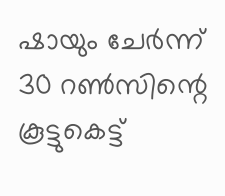ഷായും ചേര്‍ന്ന് 30 റണ്‍സിന്റെ കൂട്ടുകെട്ട്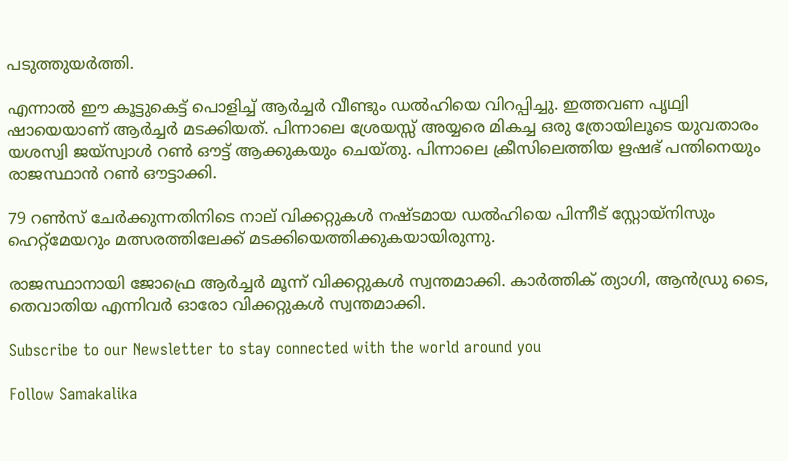പടുത്തുയര്‍ത്തി.

എന്നാല്‍ ഈ കൂട്ടുകെട്ട് പൊളിച്ച് ആര്‍ച്ചര്‍ വീണ്ടും ഡല്‍ഹിയെ വിറപ്പിച്ചു. ഇത്തവണ പൃഥ്വി ഷായെയാണ് ആര്‍ച്ചര്‍ മടക്കിയത്. പിന്നാലെ ശ്രേയസ്സ് അയ്യരെ മികച്ച ഒരു ത്രോയിലൂടെ യുവതാരം യശസ്വി ജയ്സ്വാള്‍ റണ്‍ ഔട്ട് ആക്കുകയും ചെയ്തു. പിന്നാലെ ക്രീസിലെത്തിയ ഋഷഭ് പന്തിനെയും രാജസ്ഥാന്‍ റണ്‍ ഔട്ടാക്കി.

79 റണ്‍സ് ചേര്‍ക്കുന്നതിനിടെ നാല് വിക്കറ്റുകള്‍ നഷ്ടമായ ഡല്‍ഹിയെ പിന്നീട് സ്റ്റോയ്‌നിസും ഹെറ്റ്‌മേയറും മത്സരത്തിലേക്ക് മടക്കിയെത്തിക്കുകയായിരുന്നു.

രാജസ്ഥാനായി ജോഫ്രെ ആര്‍ച്ചര്‍ മൂന്ന് വിക്കറ്റുകള്‍ സ്വന്തമാക്കി. കാര്‍ത്തിക് ത്യാഗി, ആന്‍ഡ്രു ടൈ, തെവാതിയ എന്നിവര്‍ ഓരോ വിക്കറ്റുകള്‍ സ്വന്തമാക്കി.

Subscribe to our Newsletter to stay connected with the world around you

Follow Samakalika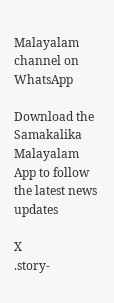Malayalam channel on WhatsApp

Download the Samakalika Malayalam App to follow the latest news updates

X
.story-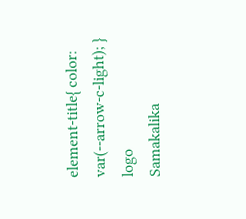element-title{ color: var(--arrow-c-light); }
logo
Samakalika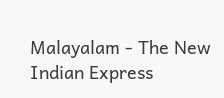Malayalam - The New Indian Express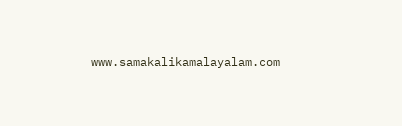www.samakalikamalayalam.com